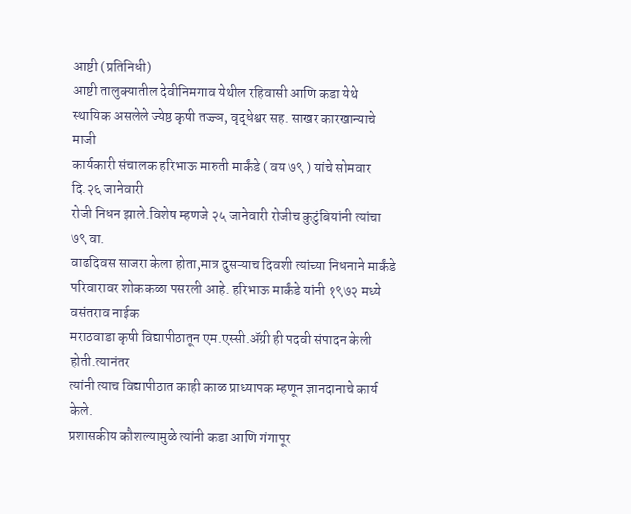आष्टी (प्रतिनिधी)
आष्टी तालुक्यातील देवीनिमगाव येथील रहिवासी आणि कडा येथे
स्थायिक असलेले ज्येष्ठ कृषी तज्ज्ञ, वृद्धेश्वर सह. साखर कारखान्याचे माजी
कार्यकारी संचालक हरिभाऊ मारुती मार्कंडे ( वय ७९ ) यांचे सोमवार दि.२६ जानेवारी
रोजी निधन झाले.विशेष म्हणजे २५ जानेवारी रोजीच कुटुंबियांनी त्यांचा ७९ वा.
वाढदिवस साजरा केला होता,मात्र दुसऱ्याच दिवशी त्यांच्या निधनाने मार्कंडे
परिवारावर शोककळा पसरली आहे. हरिभाऊ मार्कंडे यांनी १९७२ मध्ये वसंतराव नाईक
मराठवाडा कृषी विद्यापीठातून एम.एस्सी.ॲग्री ही पदवी संपादन केली होती.त्यानंतर
त्यांनी त्याच विद्यापीठात काही काळ प्राध्यापक म्हणून ज्ञानदानाचे कार्य केले.
प्रशासकीय कौशल्यामुळे त्यांनी कडा आणि गंगापूर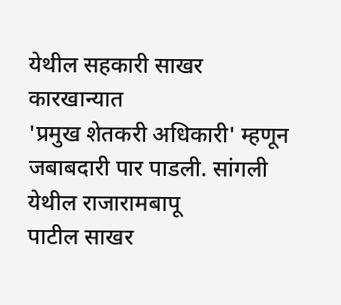येथील सहकारी साखर कारखान्यात
'प्रमुख शेतकरी अधिकारी' म्हणून जबाबदारी पार पाडली. सांगली येथील राजारामबापू
पाटील साखर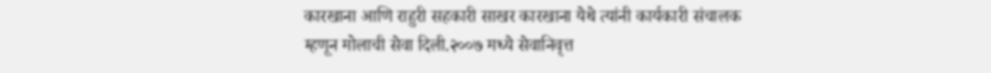कारखाना आणि राहुरी सहकारी साखर कारखाना येथे त्यांनी कार्यकारी संचालक
म्हणून मोलाची सेवा दिली.२००७ मध्ये सेवानिवृत्त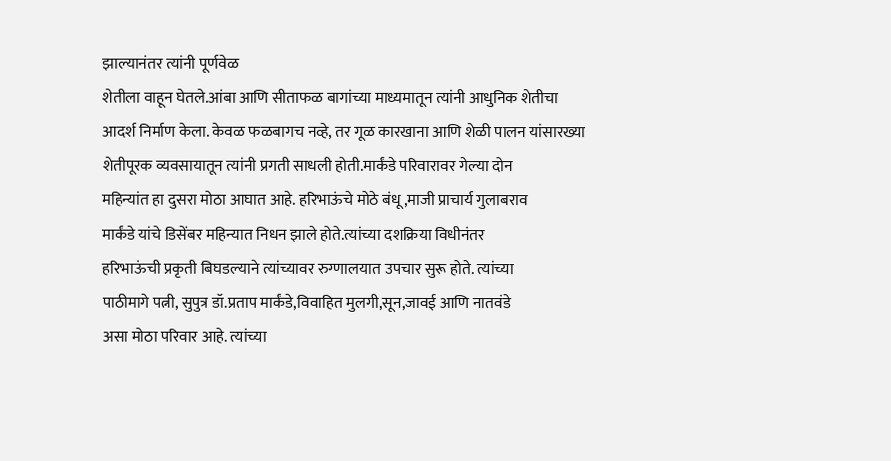झाल्यानंतर त्यांनी पूर्णवेळ
शेतीला वाहून घेतले.आंबा आणि सीताफळ बागांच्या माध्यमातून त्यांनी आधुनिक शेतीचा
आदर्श निर्माण केला. केवळ फळबागच नव्हे, तर गूळ कारखाना आणि शेळी पालन यांसारख्या
शेतीपूरक व्यवसायातून त्यांनी प्रगती साधली होती.मार्कंडे परिवारावर गेल्या दोन
महिन्यांत हा दुसरा मोठा आघात आहे. हरिभाऊंचे मोठे बंधू,माजी प्राचार्य गुलाबराव
मार्कंडे यांचे डिसेंबर महिन्यात निधन झाले होते.त्यांच्या दशक्रिया विधीनंतर
हरिभाऊंची प्रकृती बिघडल्याने त्यांच्यावर रुग्णालयात उपचार सुरू होते. त्यांच्या
पाठीमागे पत्नी, सुपुत्र डॉ.प्रताप मार्कंडे,विवाहित मुलगी,सून,जावई आणि नातवंडे
असा मोठा परिवार आहे. त्यांच्या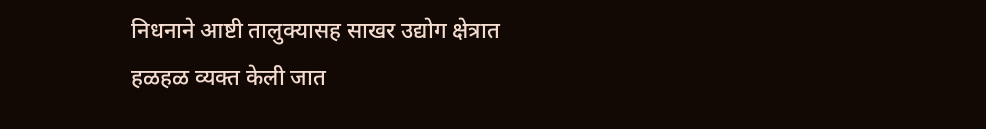निधनाने आष्टी तालुक्यासह साखर उद्योग क्षेत्रात
हळहळ व्यक्त केली जात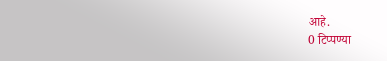आहे.
0 टिप्पण्या